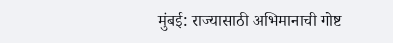मुंबई: राज्यासाठी अभिमानाची गोष्ट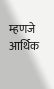म्हणजे आर्थिक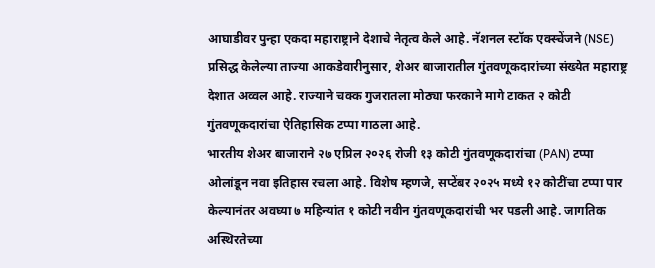आघाडीवर पुन्हा एकदा महाराष्ट्राने देशाचे नेतृत्व केले आहे. नॅशनल स्टॉक एक्स्चेंजने (NSE) प्रसिद्ध केलेल्या ताज्या आकडेवारीनुसार, शेअर बाजारातील गुंतवणूकदारांच्या संख्येत महाराष्ट्र देशात अव्वल आहे. राज्याने चक्क गुजरातला मोठ्या फरकाने मागे टाकत २ कोटी गुंतवणूकदारांचा ऐतिहासिक टप्पा गाठला आहे.
भारतीय शेअर बाजाराने २७ एप्रिल २०२६ रोजी १३ कोटी गुंतवणूकदारांचा (PAN) टप्पा ओलांडून नवा इतिहास रचला आहे. विशेष म्हणजे, सप्टेंबर २०२५ मध्ये १२ कोटींचा टप्पा पार केल्यानंतर अवघ्या ७ महिन्यांत १ कोटी नवीन गुंतवणूकदारांची भर पडली आहे. जागतिक अस्थिरतेच्या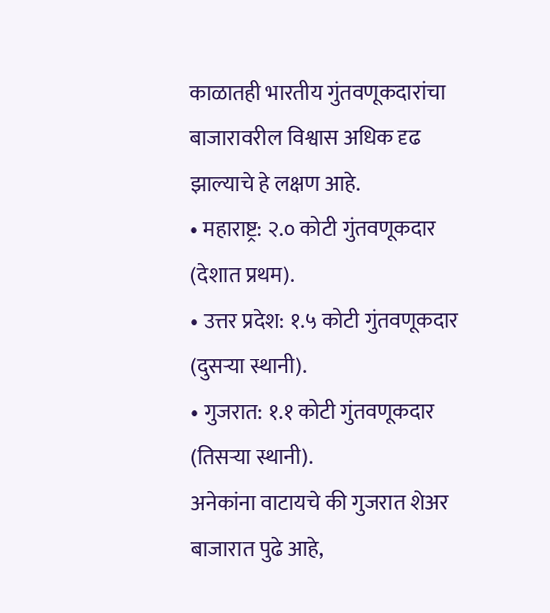काळातही भारतीय गुंतवणूकदारांचा बाजारावरील विश्वास अधिक दृढ झाल्याचे हे लक्षण आहे.
• महाराष्ट्र: २.० कोटी गुंतवणूकदार (देशात प्रथम).
• उत्तर प्रदेश: १.५ कोटी गुंतवणूकदार (दुसऱ्या स्थानी).
• गुजरात: १.१ कोटी गुंतवणूकदार (तिसऱ्या स्थानी).
अनेकांना वाटायचे की गुजरात शेअर बाजारात पुढे आहे,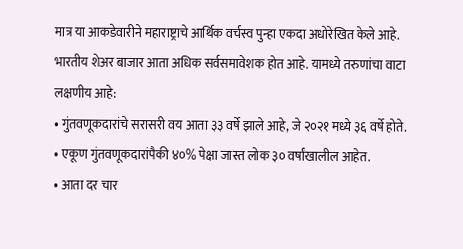मात्र या आकडेवारीने महाराष्ट्राचे आर्थिक वर्चस्व पुन्हा एकदा अधोरेखित केले आहे.
भारतीय शेअर बाजार आता अधिक सर्वसमावेशक होत आहे. यामध्ये तरुणांचा वाटा लक्षणीय आहे:
• गुंतवणूकदारांचे सरासरी वय आता ३३ वर्षे झाले आहे, जे २०२१ मध्ये ३६ वर्षे होते.
• एकूण गुंतवणूकदारांपैकी ४०% पेक्षा जास्त लोक ३० वर्षांखालील आहेत.
• आता दर चार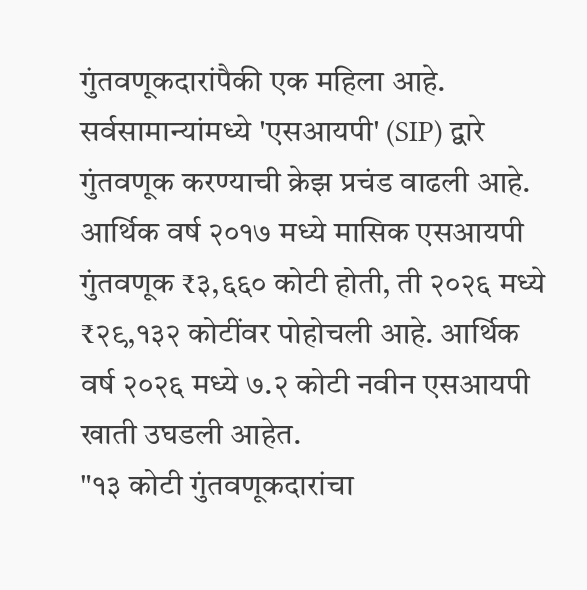गुंतवणूकदारांपैकी एक महिला आहे.
सर्वसामान्यांमध्ये 'एसआयपी' (SIP) द्वारे गुंतवणूक करण्याची क्रेझ प्रचंड वाढली आहे. आर्थिक वर्ष २०१७ मध्ये मासिक एसआयपी गुंतवणूक ₹३,६६० कोटी होती, ती २०२६ मध्ये ₹२९,१३२ कोटींवर पोहोचली आहे. आर्थिक वर्ष २०२६ मध्ये ७.२ कोटी नवीन एसआयपी खाती उघडली आहेत.
"१३ कोटी गुंतवणूकदारांचा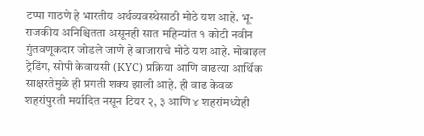टप्पा गाठणे हे भारतीय अर्थव्यवस्थेसाठी मोठे यश आहे. भू-राजकीय अनिश्चितता असूनही सात महिन्यांत १ कोटी नवीन गुंतवणूकदार जोडले जाणे हे बाजाराचे मोठे यश आहे. मोबाइल ट्रेडिंग, सोपी केवायसी (KYC) प्रक्रिया आणि वाढत्या आर्थिक साक्षरतेमुळे ही प्रगती शक्य झाली आहे. ही वाढ केवळ शहरांपुरती मर्यादित नसून टियर २, ३ आणि ४ शहरांमध्येही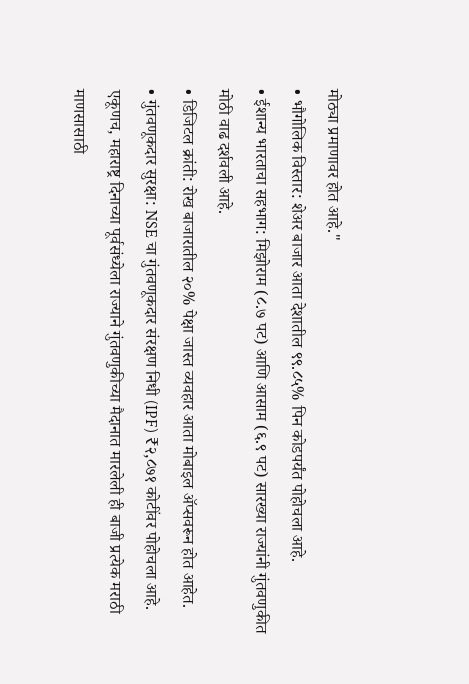मोठ्या प्रमाणावर होत आहे."
• भौगोलिक विस्तार: शेअर बाजार आता देशातील ९९.८५% पिन कोडपर्यंत पोहोचला आहे.
• ईशान्य भारताचा सहभाग: मिझोराम (८.७ पट) आणि आसाम (६.९ पट) सारख्या राज्यांनी गुंतवणुकीत मोठी वाढ दर्शवली आहे.
• डिजिटल क्रांती: रोख बाजारातील २०% पेक्षा जास्त व्यवहार आता मोबाइल ॲप्सवरून होत आहेत.
• गुंतवणूकदार सुरक्षा: NSE चा गुंतवणूकदार संरक्षण निधी (IPF) ₹२,८७१ कोटींवर पोहोचला आहे.
एकूणच, महाराष्ट्र दिनाच्या पूर्वसंध्येला राज्याने गुंतवणुकीच्या मैदानात मारलेली ही बाजी प्रत्येक मराठी माणसासाठी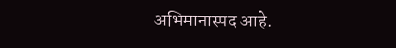अभिमानास्पद आहे.